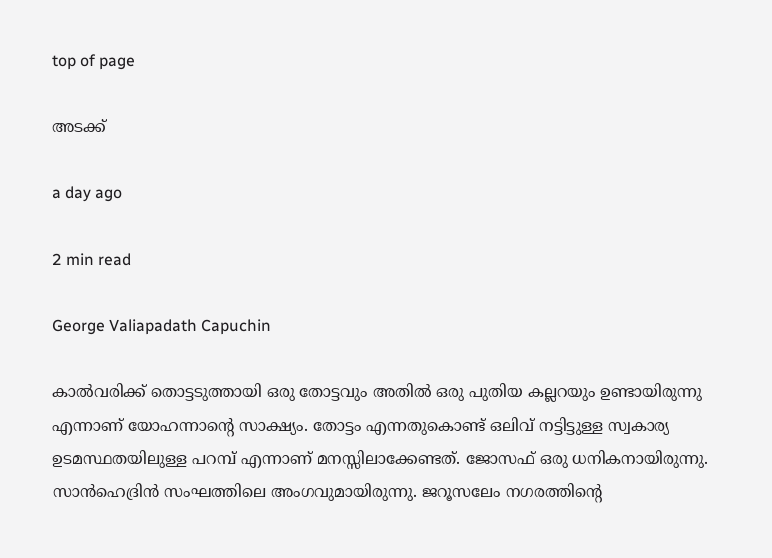top of page

അടക്ക്

a day ago

2 min read

George Valiapadath Capuchin

കാൽവരിക്ക് തൊട്ടടുത്തായി ഒരു തോട്ടവും അതിൽ ഒരു പുതിയ കല്ലറയും ഉണ്ടായിരുന്നു എന്നാണ് യോഹന്നാൻ്റെ സാക്ഷ്യം. തോട്ടം എന്നതുകൊണ്ട് ഒലിവ് നട്ടിട്ടുള്ള സ്വകാര്യ ഉടമസ്ഥതയിലുള്ള പറമ്പ് എന്നാണ് മനസ്സിലാക്കേണ്ടത്. ജോസഫ് ഒരു ധനികനായിരുന്നു. സാൻഹെദ്രിൻ സംഘത്തിലെ അംഗവുമായിരുന്നു. ജറൂസലേം നഗരത്തിൻ്റെ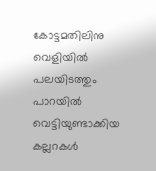കോട്ടമതിലിനു വെളിയിൽ പലയിടത്തും പാറയിൽ വെട്ടിയുണ്ടാക്കിയ കല്ലറകൾ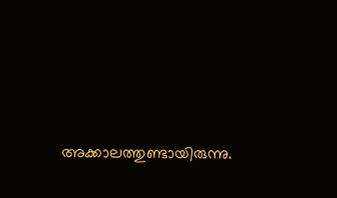അക്കാലത്തുണ്ടായിരുന്നു.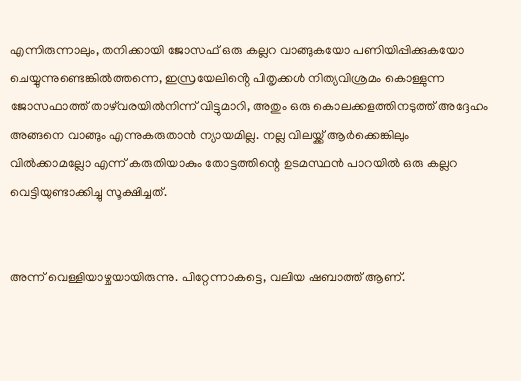എന്നിരുന്നാലും, തനിക്കായി ജോസഫ് ഒരു കല്ലറ വാങ്ങുകയോ പണിയിപ്പിക്കുകയോ ചെയ്യുന്നുണ്ടെങ്കിൽത്തന്നെ, ഇസ്രയേലിൻ്റെ പിതൃക്കൾ നിത്യവിശ്രമം കൊള്ളുന്ന ജോസഫാത്ത് താഴ്‌വരയിൽനിന്ന് വിട്ടുമാറി, അതും ഒരു കൊലക്കളത്തിനടുത്ത് അദ്ദേഹം അങ്ങനെ വാങ്ങും എന്നുകരുതാൻ ന്യായമില്ല. നല്ല വിലയ്ക്ക് ആർക്കെങ്കിലും വിൽക്കാമല്ലോ എന്ന് കരുതിയാകും തോട്ടത്തിന്റെ ഉടമസ്ഥൻ പാറയിൽ ഒരു കല്ലറ വെട്ടിയുണ്ടാക്കിച്ചു സൂക്ഷിച്ചത്.


അന്ന് വെള്ളിയാഴ്ചയായിരുന്നു. പിറ്റേന്നാകട്ടെ, വലിയ ഷബാത്ത് ആണ്.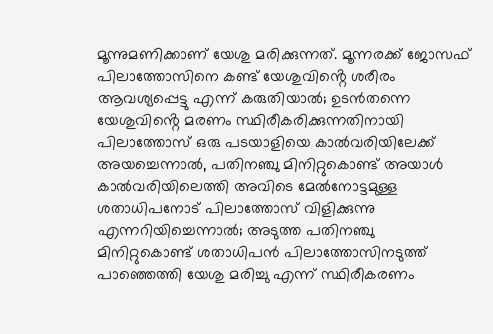മൂന്നുമണിക്കാണ് യേശു മരിക്കുന്നത്. മൂന്നരക്ക് ജോസഫ് പിലാത്തോസിനെ കണ്ട് യേശുവിൻ്റെ ശരീരം ആവശ്യപ്പെട്ടു എന്ന് കരുതിയാൽ; ഉടൻതന്നെ യേശുവിൻ്റെ മരണം സ്ഥിരീകരിക്കുന്നതിനായി പിലാത്തോസ് ഒരു പടയാളിയെ കാൽവരിയിലേക്ക് അയച്ചെന്നാൽ, പതിനഞ്ചു മിനിറ്റുകൊണ്ട് അയാൾ കാൽവരിയിലെത്തി അവിടെ മേൽനോട്ടമുള്ള ശതാധിപനോട് പിലാത്തോസ് വിളിക്കുന്നു എന്നറിയിച്ചെന്നാൽ; അടുത്ത പതിനഞ്ചു മിനിറ്റുകൊണ്ട് ശതാധിപൻ പിലാത്തോസിനടുത്ത് പാഞ്ഞെത്തി യേശു മരിച്ചു എന്ന് സ്ഥിരീകരണം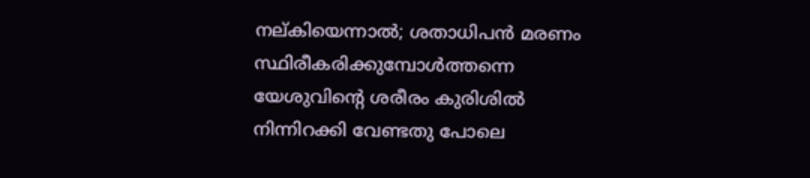നല്കിയെന്നാൽ; ശതാധിപൻ മരണം സ്ഥിരീകരിക്കുമ്പോൾത്തന്നെ യേശുവിൻ്റെ ശരീരം കുരിശിൽ നിന്നിറക്കി വേണ്ടതു പോലെ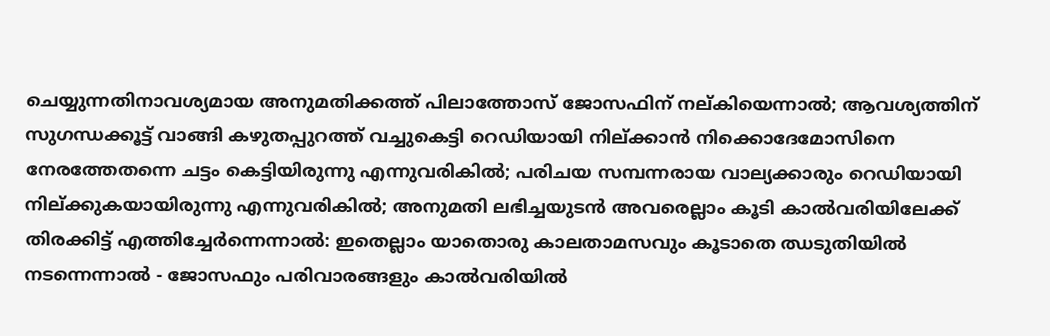ചെയ്യുന്നതിനാവശ്യമായ അനുമതിക്കത്ത് പിലാത്തോസ് ജോസഫിന് നല്കിയെന്നാൽ; ആവശ്യത്തിന് സുഗന്ധക്കൂട്ട് വാങ്ങി കഴുതപ്പുറത്ത് വച്ചുകെട്ടി റെഡിയായി നില്ക്കാൻ നിക്കൊദേമോസിനെ നേരത്തേതന്നെ ചട്ടം കെട്ടിയിരുന്നു എന്നുവരികിൽ; പരിചയ സമ്പന്നരായ വാല്യക്കാരും റെഡിയായി നില്ക്കുകയായിരുന്നു എന്നുവരികിൽ; അനുമതി ലഭിച്ചയുടൻ അവരെല്ലാം കൂടി കാൽവരിയിലേക്ക് തിരക്കിട്ട് എത്തിച്ചേർന്നെന്നാൽ: ഇതെല്ലാം യാതൊരു കാലതാമസവും കൂടാതെ ഝടുതിയിൽ നടന്നെന്നാൽ - ജോസഫും പരിവാരങ്ങളും കാൽവരിയിൽ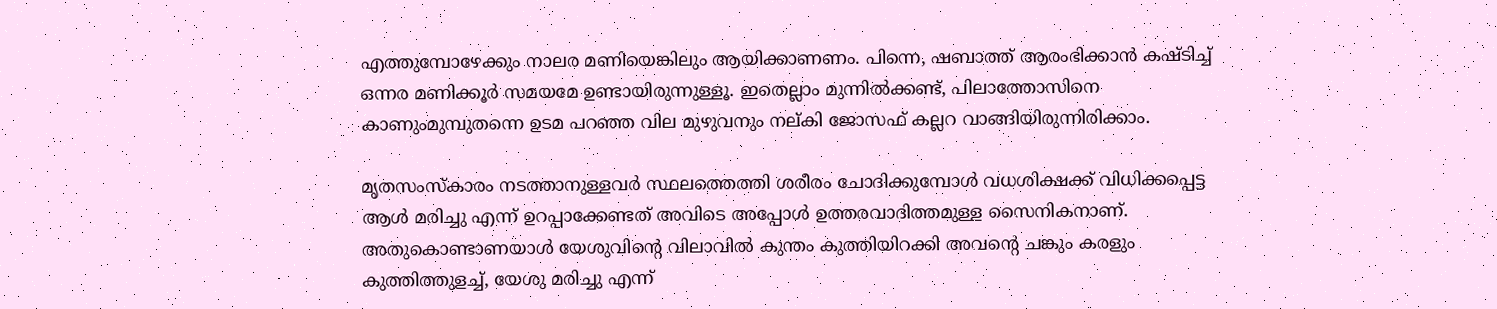എത്തുമ്പോഴേക്കും നാലര മണിയെങ്കിലും ആയിക്കാണണം. പിന്നെ, ഷബാത്ത് ആരംഭിക്കാൻ കഷ്ടിച്ച് ഒന്നര മണിക്കൂർ സമയമേ ഉണ്ടായിരുന്നുള്ളൂ. ഇതെല്ലാം മുന്നിൽക്കണ്ട്, പിലാത്തോസിനെ കാണുംമുമ്പുതന്നെ ഉടമ പറഞ്ഞ വില മുഴുവനും നല്കി ജോസഫ് കല്ലറ വാങ്ങിയിരുന്നിരിക്കാം.

മൃതസംസ്‌കാരം നടത്താനുള്ളവർ സ്ഥലത്തെത്തി ശരീരം ചോദിക്കുമ്പോൾ വധശിക്ഷക്ക് വിധിക്കപ്പെട്ട ആൾ മരിച്ചു എന്ന് ഉറപ്പാക്കേണ്ടത് അവിടെ അപ്പോൾ ഉത്തരവാദിത്തമുള്ള സൈനികനാണ്. അതുകൊണ്ടാണയാൾ യേശുവിൻ്റെ വിലാവിൽ കുന്തം കുത്തിയിറക്കി അവൻ്റെ ചങ്കും കരളും കുത്തിത്തുളച്ച്, യേശു മരിച്ചു എന്ന്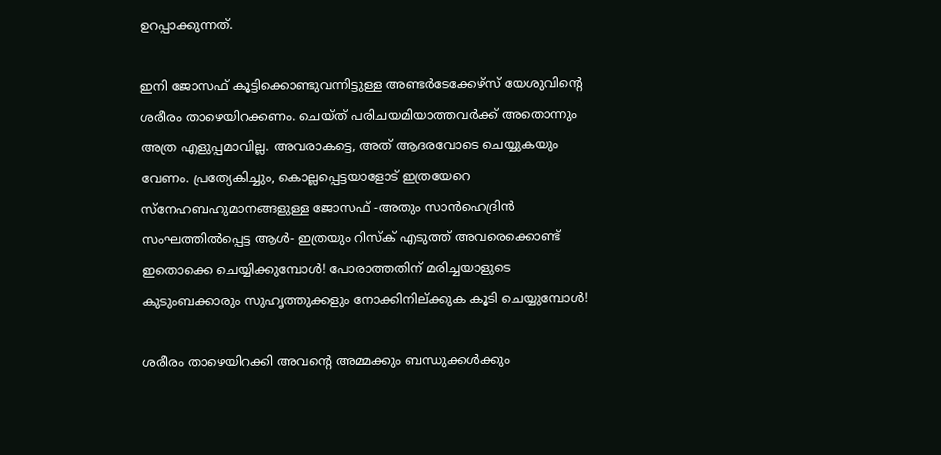ഉറപ്പാക്കുന്നത്.

ഇനി ജോസഫ് കൂട്ടിക്കൊണ്ടുവന്നിട്ടുള്ള അണ്ടർടേക്കേഴ്സ് യേശുവിൻ്റെ ശരീരം താഴെയിറക്കണം. ചെയ്ത് പരിചയമിയാത്തവർക്ക് അതൊന്നും അത്ര എളുപ്പമാവില്ല. അവരാകട്ടെ, അത് ആദരവോടെ ചെയ്യുകയും വേണം. പ്രത്യേകിച്ചും, കൊല്ലപ്പെട്ടയാളോട് ഇത്രയേറെ സ്‌നേഹബഹുമാനങ്ങളുള്ള ജോസഫ് -അതും സാൻഹെദ്രിൻ സംഘത്തിൽപ്പെട്ട ആൾ- ഇത്രയും റിസ്‌ക് എടുത്ത് അവരെക്കൊണ്ട് ഇതൊക്കെ ചെയ്യിക്കുമ്പോൾ! പോരാത്തതിന് മരിച്ചയാളുടെ കുടുംബക്കാരും സുഹൃത്തുക്കളും നോക്കിനില്ക്കുക കൂടി ചെയ്യുമ്പോൾ!

ശരീരം താഴെയിറക്കി അവൻ്റെ അമ്മക്കും ബന്ധുക്കൾക്കും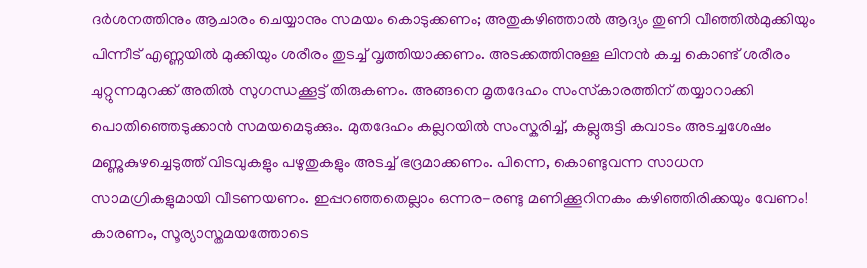ദർശനത്തിനും ആചാരം ചെയ്യാനും സമയം കൊടുക്കണം; അതുകഴിഞ്ഞാൽ ആദ്യം തുണി വീഞ്ഞിൽമുക്കിയും പിന്നീട് എണ്ണയിൽ മുക്കിയും ശരീരം തുടച്ച് വൃത്തിയാക്കണം. അടക്കത്തിനുള്ള ലിനൻ കച്ച കൊണ്ട് ശരീരം ചുറ്റുന്നമുറക്ക് അതിൽ സുഗന്ധക്കൂട്ട് തിരുകണം. അങ്ങനെ മൃതദേഹം സംസ്‌കാരത്തിന് തയ്യാറാക്കി പൊതിഞ്ഞെടുക്കാൻ സമയമെടുക്കും. മുതദേഹം കല്ലറയിൽ സംസ്കരിച്ച്, കല്ലുരുട്ടി കവാടം അടച്ചശേഷം മണ്ണുകുഴച്ചെടുത്ത് വിടവുകളും പഴുതുകളും അടച്ച് ഭദ്രമാക്കണം. പിന്നെ, കൊണ്ടുവന്ന സാധന സാമഗ്രികളുമായി വീടണയണം. ഇപ്പറഞ്ഞതെല്ലാം ഒന്നര-രണ്ടു മണിക്കൂറിനകം കഴിഞ്ഞിരിക്കയും വേണം! കാരണം, സൂര്യാസ്തമയത്തോടെ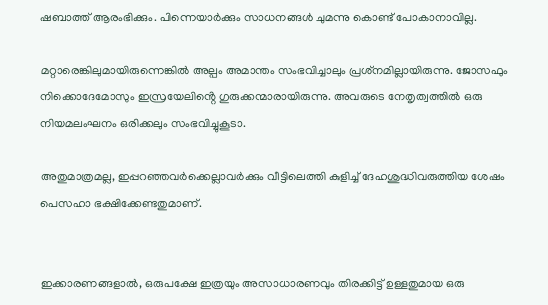ഷബാത്ത് ആരംഭിക്കും. പിന്നെയാർക്കും സാധനങ്ങൾ ചുമന്നു കൊണ്ട് പോകാനാവില്ല.

മറ്റാരെങ്കിലുമായിരുന്നെങ്കിൽ അല്പം അമാന്തം സംഭവിച്ചാലും പ്രശ്‌നമില്ലായിരുന്നു. ജോസഫും നിക്കൊദേമോസും ഇസ്രയേലിൻ്റെ ഗുരുക്കന്മാരായിരുന്നു. അവരുടെ നേതൃത്വത്തിൽ ഒരു നിയമലംഘനം ഒരിക്കലും സംഭവിച്ചുകൂടാ.

അതുമാത്രമല്ല, ഇപ്പറഞ്ഞവർക്കെല്ലാവർക്കും വീട്ടിലെത്തി കുളിച്ച് ദേഹശുദ്ധിവരുത്തിയ ശേഷം പെസഹാ ഭക്ഷിക്കേണ്ടതുമാണ്.


ഇക്കാരണങ്ങളാൽ, ഒരുപക്ഷേ ഇത്രയും അസാധാരണവും തിരക്കിട്ട് ഉള്ളതുമായ ഒരു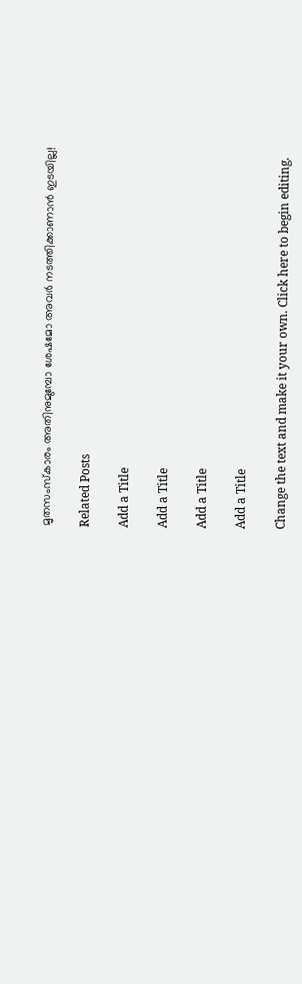മൃതസംസ്കാരം അതിനുമുമ്പോ ശേഷമോ അവർ നടത്തിക്കാണാൻ ഇടയില്ല!

Related Posts

Add a Title

Add a Title

Add a Title

Add a Title

Change the text and make it your own. Click here to begin editing.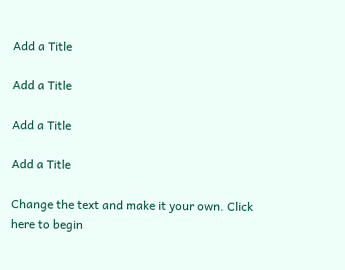Add a Title

Add a Title

Add a Title

Add a Title

Change the text and make it your own. Click here to begin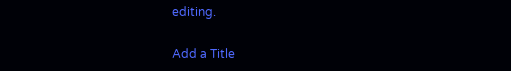editing.

Add a Title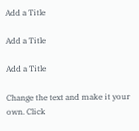Add a Title

Add a Title

Add a Title

Change the text and make it your own. Click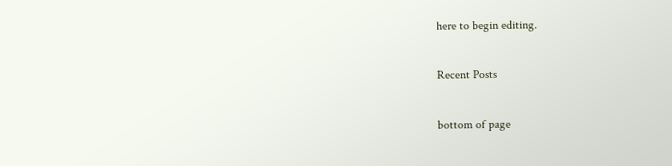here to begin editing.

Recent Posts

bottom of page